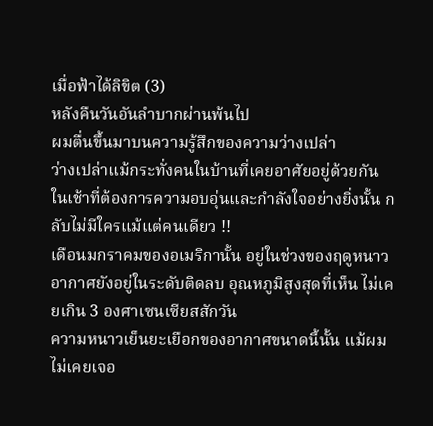เมื่อฟ้าได้ลิขิต (3)
หลังคืนวันอันลำบากผ่านพ้นไป
ผมตื่นขึ้นมาบนความรู้สึกของความว่างเปล่า
ว่างเปล่าแม้กระทั่งคนในบ้านที่เคยอาศัยอยู่ด้วยกัน
ในเช้าที่ต้องการความอบอุ่นและกำลังใจอย่างยิ่งนั้น กลับไม่มีใครแม้แต่คนเดียว !!
เดือนมกราคมของอเมริกานั้น อยู่ในช่วงของฤดูหนาว
อากาศยังอยู่ในระดับติดลบ อุณหภูมิสูงสุดที่เห็น ไม่เคยเกิน 3 องศาเซนเซียสสักวัน
ความหนาวเย็นยะเยือกของอากาศขนาดนี้นั้น แม้ผมไม่เคยเจอ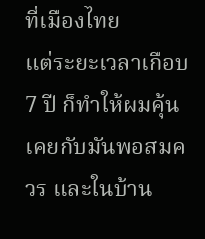ที่เมืองไทย
แต่ระยะเวลาเกือบ 7 ปี ก็ทำให้ผมคุ้นเคยกับมันพอสมควร และในบ้าน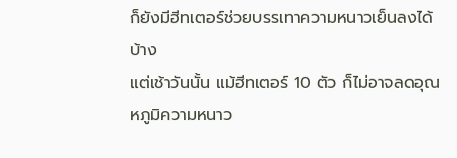ก็ยังมีฮีทเตอร์ช่วยบรรเทาความหนาวเย็นลงได้บ้าง
แต่เช้าวันนั้น แม้ฮีทเตอร์ 10 ตัว ก็ไม่อาจลดอุณหภูมิความหนาว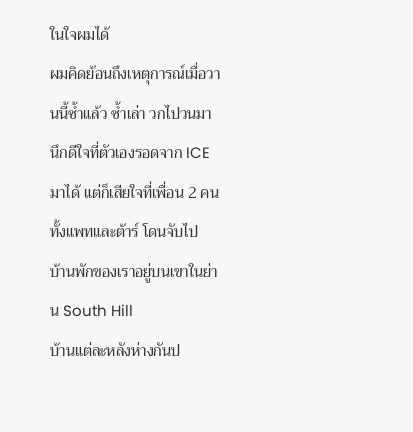ในใจผมได้
ผมคิดย้อนถึงเหตุการณ์เมื่อวานนี้ซ้ำแล้ว ซ้ำเล่า วกไปวนมา
นึกดีใจที่ตัวเองรอดจาก ICE มาได้ แต่ก็เสียใจที่เพื่อน 2 คน ทั้งแพทและต้าร์ โดนจับไป
บ้านพักของเราอยู่บนเขาในย่าน South Hill
บ้านแต่ละหลังห่างกันป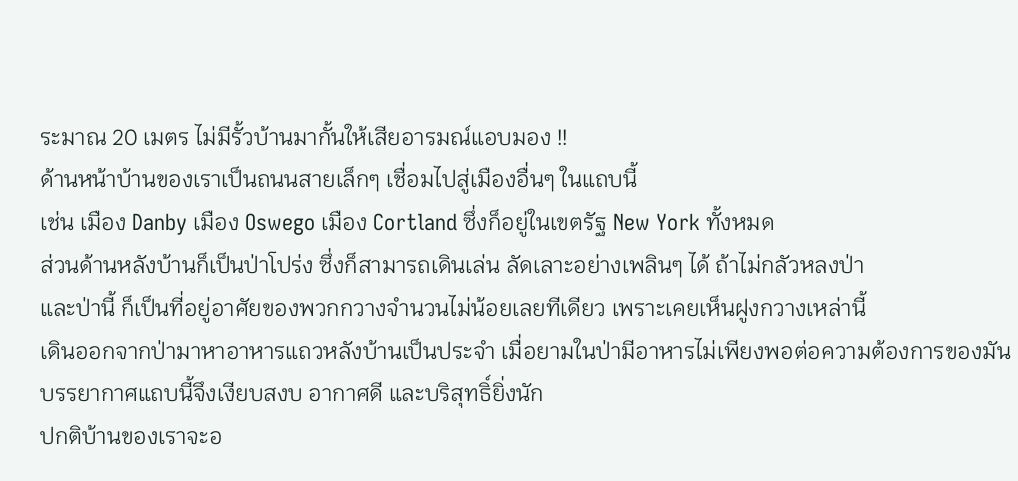ระมาณ 20 เมตร ไม่มีรั้วบ้านมากั้นให้เสียอารมณ์แอบมอง !!
ด้านหน้าบ้านของเราเป็นถนนสายเล็กๆ เชื่อมไปสู่เมืองอื่นๆ ในแถบนี้
เช่น เมือง Danby เมือง Oswego เมือง Cortland ซึ่งก็อยู่ในเขตรัฐ New York ทั้งหมด
ส่วนด้านหลังบ้านก็เป็นป่าโปร่ง ซึ่งก็สามารถเดินเล่น ลัดเลาะอย่างเพลินๆ ได้ ถ้าไม่กลัวหลงป่า
และป่านี้ ก็เป็นที่อยู่อาศัยของพวกกวางจำนวนไม่น้อยเลยทีเดียว เพราะเคยเห็นฝูงกวางเหล่านี้
เดินออกจากป่ามาหาอาหารแถวหลังบ้านเป็นประจำ เมื่อยามในป่ามีอาหารไม่เพียงพอต่อความต้องการของมัน
บรรยากาศแถบนี้จึงเงียบสงบ อากาศดี และบริสุทธิ์ยิ่งนัก
ปกติบ้านของเราจะอ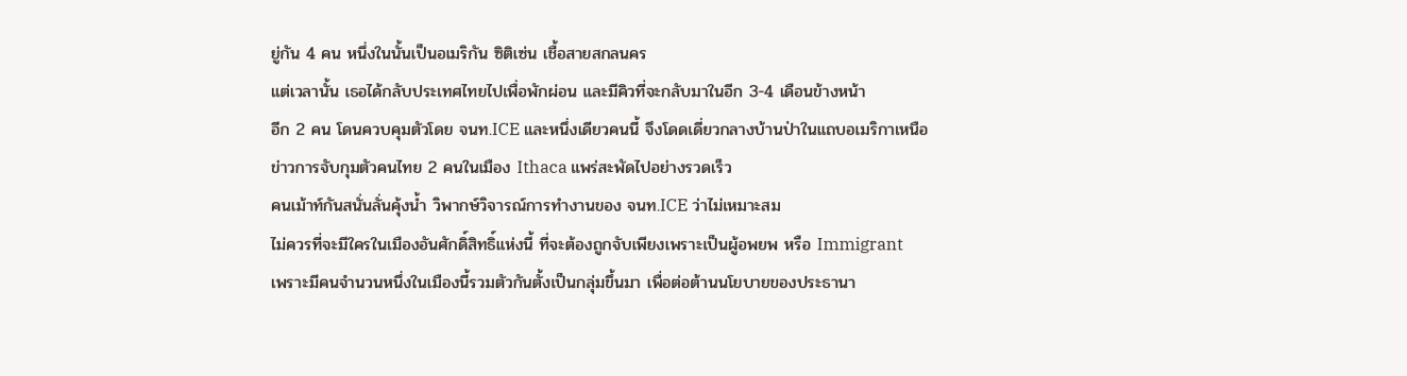ยู่กัน 4 คน หนึ่งในนั้นเป็นอเมริกัน ซิติเซ่น เชื้อสายสกลนคร
แต่เวลานั้น เธอได้กลับประเทศไทยไปเพื่อพักผ่อน และมีคิวที่จะกลับมาในอีก 3-4 เดือนข้างหน้า
อีก 2 คน โดนควบคุมตัวโดย จนท.ICE และหนึ่งเดียวคนนี้ จึงโดดเดี่ยวกลางบ้านป่าในแถบอเมริกาเหนือ
ข่าวการจับกุมตัวคนไทย 2 คนในเมือง Ithaca แพร่สะพัดไปอย่างรวดเร็ว
คนเม้าท์กันสนั่นลั่นคุ้งน้ำ วิพากษ์วิจารณ์การทำงานของ จนท.ICE ว่าไม่เหมาะสม
ไม่ควรที่จะมีใครในเมืองอันศักดิ์สิทธิ์แห่งนี้ ที่จะต้องถูกจับเพียงเพราะเป็นผู้อพยพ หรือ Immigrant
เพราะมีคนจำนวนหนึ่งในเมืองนี้รวมตัวกันตั้งเป็นกลุ่มขึ้นมา เพื่อต่อต้านนโยบายของประธานา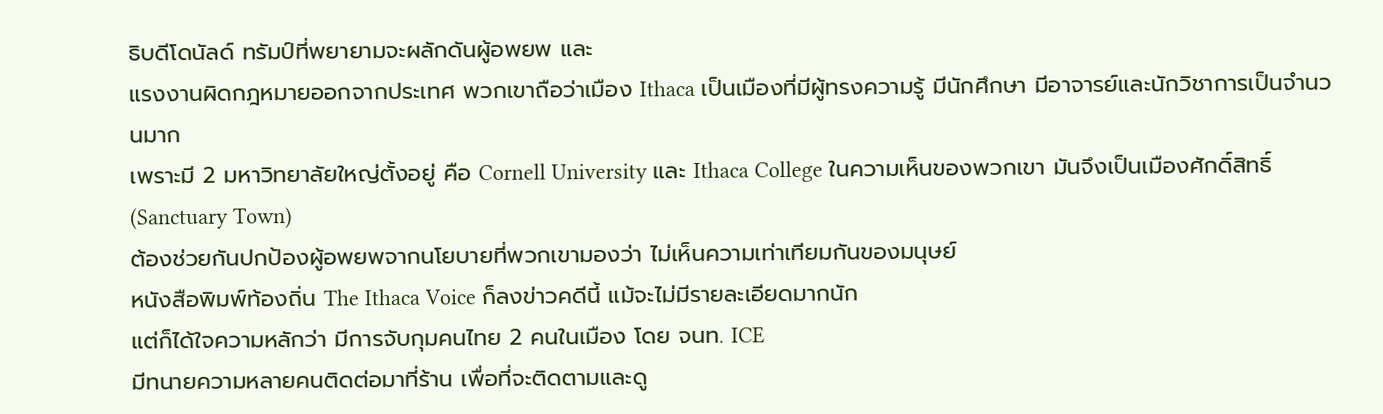ธิบดีโดนัลด์ ทรัมป์ที่พยายามจะผลักดันผู้อพยพ และ
แรงงานผิดกฎหมายออกจากประเทศ พวกเขาถือว่าเมือง Ithaca เป็นเมืองที่มีผู้ทรงความรู้ มีนักศึกษา มีอาจารย์และนักวิชาการเป็นจำนวนมาก
เพราะมี 2 มหาวิทยาลัยใหญ่ตั้งอยู่ คือ Cornell University และ Ithaca College ในความเห็นของพวกเขา มันจึงเป็นเมืองศักดิ์สิทธิ์ (Sanctuary Town)
ต้องช่วยกันปกป้องผู้อพยพจากนโยบายที่พวกเขามองว่า ไม่เห็นความเท่าเทียมกันของมนุษย์
หนังสือพิมพ์ท้องถิ่น The Ithaca Voice ก็ลงข่าวคดีนี้ แม้จะไม่มีรายละเอียดมากนัก
แต่ก็ได้ใจความหลักว่า มีการจับกุมคนไทย 2 คนในเมือง โดย จนท. ICE
มีทนายความหลายคนติดต่อมาที่ร้าน เพื่อที่จะติดตามและดู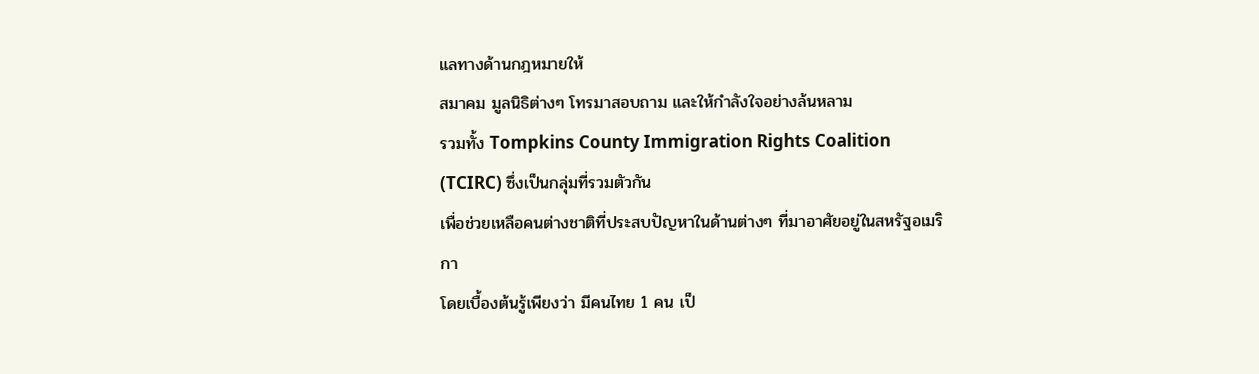แลทางด้านกฎหมายให้
สมาคม มูลนิธิต่างๆ โทรมาสอบถาม และให้กำลังใจอย่างล้นหลาม
รวมทั้ง Tompkins County Immigration Rights Coalition (TCIRC) ซึ่งเป็นกลุ่มที่รวมตัวกัน
เพื่อช่วยเหลือคนต่างชาติที่ประสบปัญหาในด้านต่างๆ ที่มาอาศัยอยู่ในสหรัฐอเมริกา
โดยเบื้องต้นรู้เพียงว่า มีคนไทย 1 คน เป็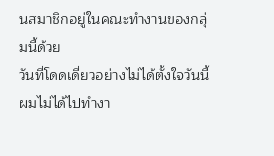นสมาชิกอยู่ในคณะทำงานของกลุ่มนี้ด้วย
วันที่โดดเดี่ยวอย่างไม่ได้ตั้งใจวันนี้ ผมไม่ได้ไปทำงา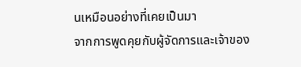นเหมือนอย่างที่เคยเป็นมา
จากการพูดคุยกับผู้จัดการและเจ้าของ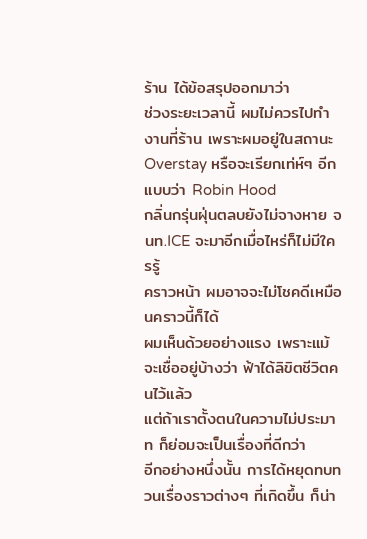ร้าน ได้ข้อสรุปออกมาว่า
ช่วงระยะเวลานี้ ผมไม่ควรไปทำงานที่ร้าน เพราะผมอยู่ในสถานะ Overstay หรือจะเรียกเท่ห์ๆ อีกแบบว่า Robin Hood
กลิ่นกรุ่นฝุ่นตลบยังไม่จางหาย จนท.ICE จะมาอีกเมื่อไหร่ก็ไม่มีใครรู้
คราวหน้า ผมอาจจะไม่โชคดีเหมือนคราวนี้ก็ได้
ผมเห็นด้วยอย่างแรง เพราะแม้จะเชื่ออยู่บ้างว่า ฟ้าได้ลิขิตชีวิตคนไว้แล้ว
แต่ถ้าเราตั้งตนในความไม่ประมาท ก็ย่อมจะเป็นเรื่องที่ดีกว่า
อีกอย่างหนึ่งนั้น การได้หยุดทบทวนเรื่องราวต่างๆ ที่เกิดขึ้น ก็น่า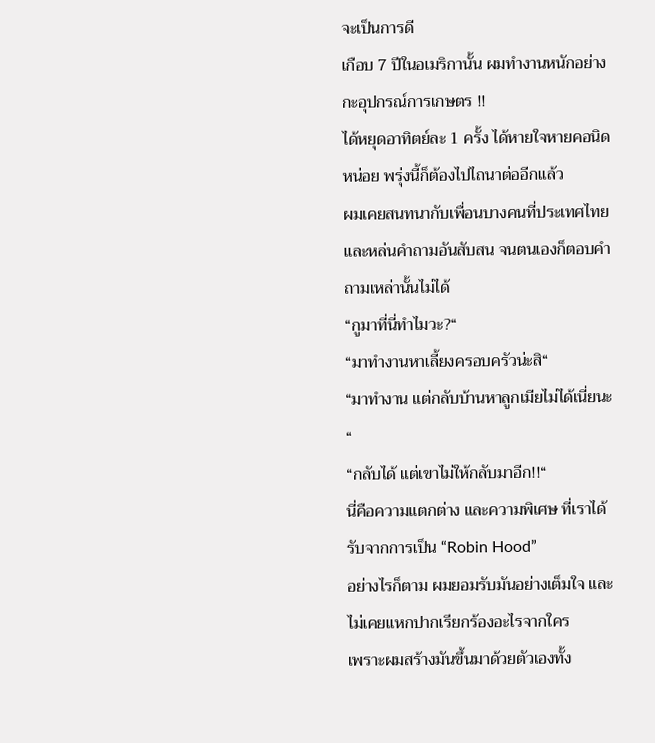จะเป็นการดี
เกือบ 7 ปีในอเมริกานั้น ผมทำงานหนักอย่างกะอุปกรณ์การเกษตร !!
ได้หยุดอาทิตย์ละ 1 ครั้ง ได้หายใจหายคอนิดหน่อย พรุ่งนี้ก็ต้องไปไถนาต่ออีกแล้ว
ผมเคยสนทนากับเพื่อนบางคนที่ประเทศไทย
และหล่นคำถามอันสับสน จนตนเองก็ตอบคำถามเหล่านั้นไม่ได้
“กูมาที่นี่ทำไมวะ?“
“มาทำงานหาเลี้ยงครอบครัวน่ะสิ“
“มาทำงาน แต่กลับบ้านหาลูกเมียไม่ได้เนี่ยนะ“
“กลับได้ แต่เขาไม่ให้กลับมาอีก!!“
นี่คือความแตกต่าง และความพิเศษ ที่เราได้รับจากการเป็น “Robin Hood”
อย่างไรก็ตาม ผมยอมรับมันอย่างเต็มใจ และไม่เคยแหกปากเรียกร้องอะไรจากใคร
เพราะผมสร้างมันขึ้นมาด้วยตัวเองทั้ง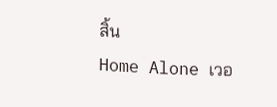สิ้น
Home Alone เวอ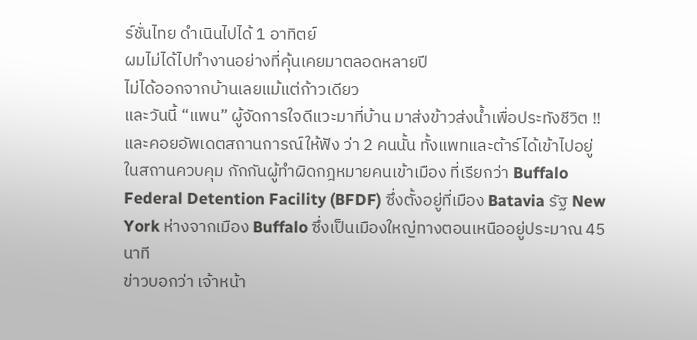ร์ชั่นไทย ดำเนินไปได้ 1 อาทิตย์
ผมไม่ได้ไปทำงานอย่างที่คุ้นเคยมาตลอดหลายปี
ไม่ได้ออกจากบ้านเลยแม้แต่ก้าวเดียว
และวันนี้ “แพน” ผู้จัดการใจดีแวะมาที่บ้าน มาส่งข้าวส่งน้ำเพื่อประทังชีวิต !!
และคอยอัพเดตสถานการณ์ให้ฟัง ว่า 2 คนนั้น ทั้งแพทและต้าร์ได้เข้าไปอยู่ในสถานควบคุม กักกันผู้ทำผิดกฎหมายคนเข้าเมือง ที่เรียกว่า Buffalo
Federal Detention Facility (BFDF) ซึ่งตั้งอยู่ที่เมือง Batavia รัฐ New York ห่างจากเมือง Buffalo ซึ่งเป็นเมืองใหญ่ทางตอนเหนืออยู่ประมาณ 45 นาที
ข่าวบอกว่า เจ้าหน้า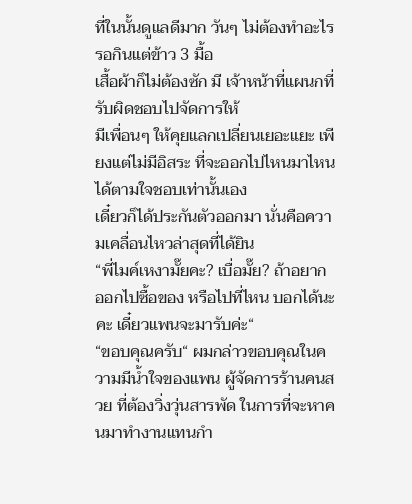ที่ในนั้นดูแลดีมาก วันๆ ไม่ต้องทำอะไร รอกินแต่ข้าว 3 มื้อ
เสื้อผ้าก็ไม่ต้องซัก มี เจ้าหน้าที่แผนกที่รับผิดชอบไปจัดการให้
มีเพื่อนๆ ให้คุยแลกเปลี่ยนเยอะแยะ เพียงแต่ไม่มีอิสระ ที่จะออกไปไหนมาไหนได้ตามใจชอบเท่านั้นเอง
เดี๋ยวก็ได้ประกันตัวออกมา นั่นคือความเคลื่อนไหวล่าสุดที่ได้ยิน
“พี่ไมค์เหงามั๊ยคะ? เบื่อมั๊ย? ถ้าอยากออกไปซื้อของ หรือไปที่ไหน บอกได้นะคะ เดี๋ยวแพนจะมารับค่ะ“
“ขอบคุณครับ“ ผมกล่าวขอบคุณในความมีน้ำใจของแพน ผู้จัดการร้านคนสวย ที่ต้องวิ่งวุ่นสารพัด ในการที่จะหาคนมาทำงานแทนกำ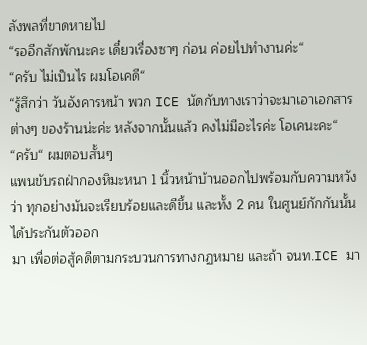ลังพลที่ขาดหายไป
“รออีกสักพักนะคะ เดี๋ยวเรื่องซาๆ ก่อน ค่อยไปทำงานค่ะ“
“ครับ ไม่เป็นไร ผมโอเคดี“
“รู้สึกว่า วันอังคารหน้า พวก ICE นัดกับทางเราว่าจะมาเอาเอกสารต่างๆ ของร้านน่ะค่ะ หลังจากนั้นแล้ว คงไม่มีอะไรค่ะ โอเคนะคะ“
“ครับ“ ผมตอบสั้นๆ
แพนขับรถฝ่ากองหิมะหนา 1 นิ้วหน้าบ้านออกไปพร้อมกับความหวังว่า ทุกอย่างมันจะเรียบร้อยและดีขึ้น และทั้ง 2 คน ในศูนย์กักกันนั้นได้ประกันตัวออก
มา เพื่อต่อสู้คดีตามกระบวนการทางกฏหมาย และถ้า จนท.ICE มา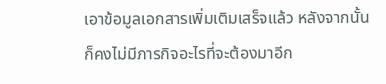เอาข้อมูลเอกสารเพิ่มเติมเสร็จแล้ว หลังจากนั้นก็คงไม่มีภารกิจอะไรที่จะต้องมาอีก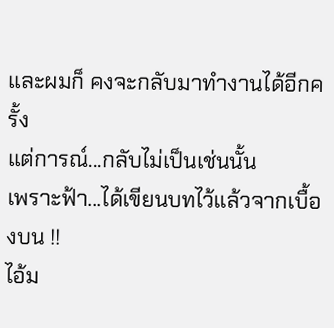และผมก็ คงจะกลับมาทำงานได้อีกครั้ง
แต่การณ์...กลับไม่เป็นเช่นนั้น
เพราะฟ้า...ได้เขียนบทไว้แล้วจากเบื้องบน !!
ไอ้ม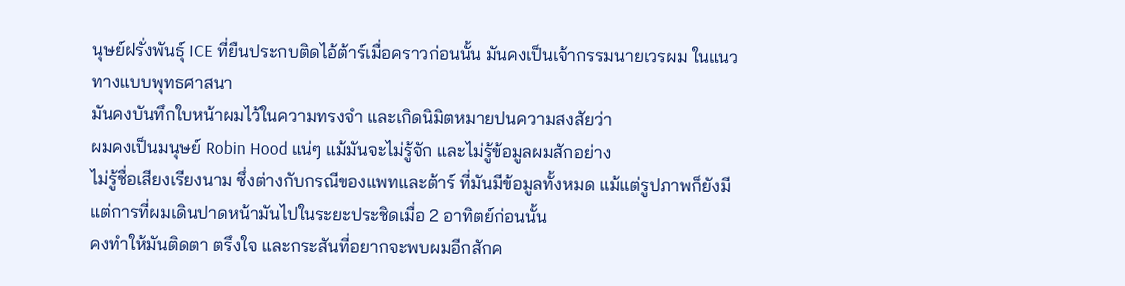นุษย์ฝรั่งพันธุ์ ICE ที่ยืนประกบติดไอ้ต้าร์เมื่อคราวก่อนนั้น มันคงเป็นเจ้ากรรมนายเวรผม ในแนวทางแบบพุทธศาสนา
มันคงบันทึกใบหน้าผมไว้ในความทรงจำ และเกิดนิมิตหมายปนความสงสัยว่า
ผมคงเป็นมนุษย์ Robin Hood แน่ๆ แม้มันจะไม่รู้จัก และไม่รู้ข้อมูลผมสักอย่าง
ไม่รู้ชื่อเสียงเรียงนาม ซึ่งต่างกับกรณีของแพทและต้าร์ ที่มันมีข้อมูลทั้งหมด แม้แต่รูปภาพก็ยังมี
แต่การที่ผมเดินปาดหน้ามันไปในระยะประชิดเมื่อ 2 อาทิตย์ก่อนนั้น
คงทำให้มันติดตา ตรึงใจ และกระสันที่อยากจะพบผมอีกสักค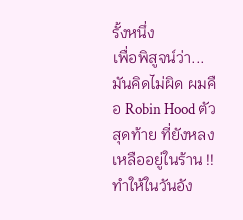รั้งหนึ่ง
เพื่อพิสูจน์ว่า...มันคิดไม่ผิด ผมคือ Robin Hood ตัวสุดท้าย ที่ยังหลงเหลืออยู่ในร้าน !!
ทำให้ในวันอัง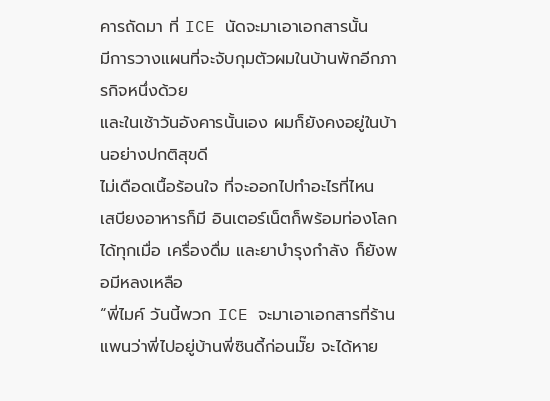คารถัดมา ที่ ICE นัดจะมาเอาเอกสารนั้น
มีการวางแผนที่จะจับกุมตัวผมในบ้านพักอีกภารกิจหนึ่งด้วย
และในเช้าวันอังคารนั้นเอง ผมก็ยังคงอยู่ในบ้านอย่างปกติสุขดี
ไม่เดือดเนื้อร้อนใจ ที่จะออกไปทำอะไรที่ไหน
เสบียงอาหารก็มี อินเตอร์เน็ตก็พร้อมท่องโลกได้ทุกเมื่อ เครื่องดื่ม และยาบำรุงกำลัง ก็ยังพอมีหลงเหลือ
“พี่ไมค์ วันนี้พวก ICE จะมาเอาเอกสารที่ร้าน แพนว่าพี่ไปอยู่บ้านพี่ซินดี้ก่อนมั๊ย จะได้หาย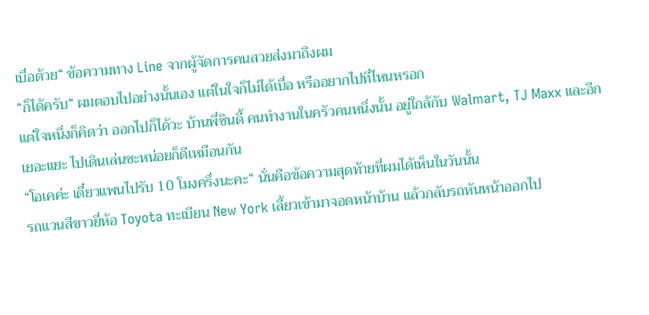เบื่อด้วย“ ข้อความทาง Line จากผู้จัดการคนสวยส่งมาถึงผม
“ก็ได้ครับ“ ผมตอบไปอย่างนั้นเอง แต่ในใจก็ไม่ได้เบื่อ หรืออยากไปที่ไหนหรอก
แต่ใจหนึ่งก็คิดว่า ออกไปก็ได้วะ บ้านพี่ซินดี้ คนทำงานในครัวคนหนึ่งนั้น อยู่ใกล้กับ Walmart, TJ Maxx และอีกเยอะแยะ ไปเดินเล่นซะหน่อยก็ดีเหมือนกัน
“โอเคค่ะ เดี๋ยวแพนไปรับ 10 โมงครึ่งนะคะ“ นั่นคือข้อความสุดท้ายที่ผมได้เห็นในวันนั้น
รถแวนสีขาวยี่ห้อ Toyota ทะเบียน New York เลี้ยวเข้ามาจอดหน้าบ้าน แล้วกลับรถหันหน้าออกไป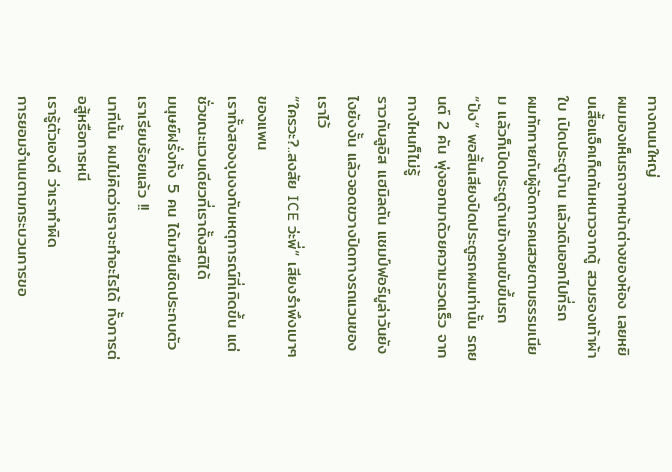ทางถนนใหญ่
ผมมองเห็นรถจากหน้าต่างของห้อง เลยหยิบเสื้อแจ็คเก็ตกันหนาวจากตู้ สวมรองเท้าผ้าใบ เปิดประตูบ้าน แล้วเดินออกไปที่รถ
ผมทักทายกับผู้จัดการคนสวยตามธรรมเนียม แล้วก็เปิดประตูด้านข้างคนขับขึ้นรถ
“ปัง“ พอสิ้นเสียงปิดประตูรถผมเท่านั้น รถยนต์ 2 คัน พุ่งออกมาด้วยความรวดเร็ว จากทางไหนก็ไม่รู้
ราวกับลูอิส แฮมิลตัน แชมป์ฟอร์มูล่าวันยังไงยังงั้น แล้วจอดขวางปิดทางรถแวนของเราไว้
“ใครวะ?..สงสัย ICE ว่ะพี่“ เสียงรำพึงเบาๆ ของแพน
เราทั้งสองงุนงงกับเหตุการณ์ที่เกิดขึ้น แต่ชั่วขณะแวบเดียวที่เราตั้งสติได้
มนุษย์ฝรั่งทั้ง 5 คน ได้มายืนชิดประกบตัวเราเรียบร้อยแล้ว !!
นาทีนั้น ผมไม่คิดว่าเราจะทำอะไรได้ ทั้งการต่อสู้หรือการหนี
เรารู้ตัวเองดี ว่าเราทำผิด
การยอมจำนนตามกระบวนการขอ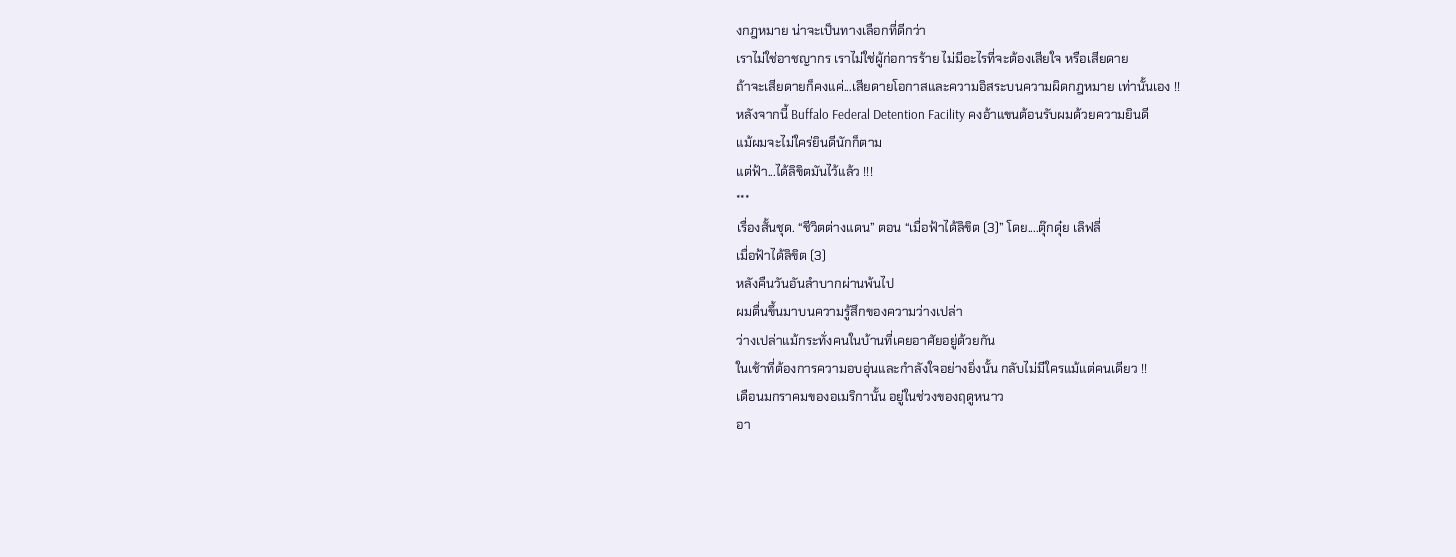งกฎหมาย น่าจะเป็นทางเลือกที่ดีกว่า
เราไม่ใช่อาชญากร เราไม่ใช่ผู้ก่อการร้าย ไม่มีอะไรที่จะต้องเสียใจ หรือเสียดาย
ถ้าจะเสียดายก็คงแค่...เสียดายโอกาสและความอิสระบนความผิดกฎหมาย เท่านั้นเอง !!
หลังจากนี้ Buffalo Federal Detention Facility คงอ้าแขนต้อนรับผมด้วยความยินดี
แม้ผมจะไม่ใคร่ยินดีนักก็ตาม
แต่ฟ้า...ได้ลิขิตมันไว้แล้ว !!!
***
เรื่องสั้นชุด. “ชีวิตต่างแดน” ตอน “เมื่อฟ้าได้ลิขิต (3)” โดย....ตุ๊กดุ๋ย เลิฟลี่
เมื่อฟ้าได้ลิขิต (3)
หลังคืนวันอันลำบากผ่านพ้นไป
ผมตื่นขึ้นมาบนความรู้สึกของความว่างเปล่า
ว่างเปล่าแม้กระทั่งคนในบ้านที่เคยอาศัยอยู่ด้วยกัน
ในเช้าที่ต้องการความอบอุ่นและกำลังใจอย่างยิ่งนั้น กลับไม่มีใครแม้แต่คนเดียว !!
เดือนมกราคมของอเมริกานั้น อยู่ในช่วงของฤดูหนาว
อา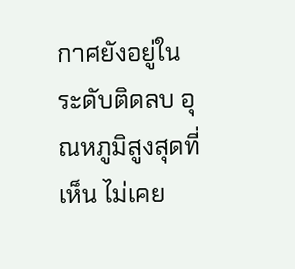กาศยังอยู่ในระดับติดลบ อุณหภูมิสูงสุดที่เห็น ไม่เคย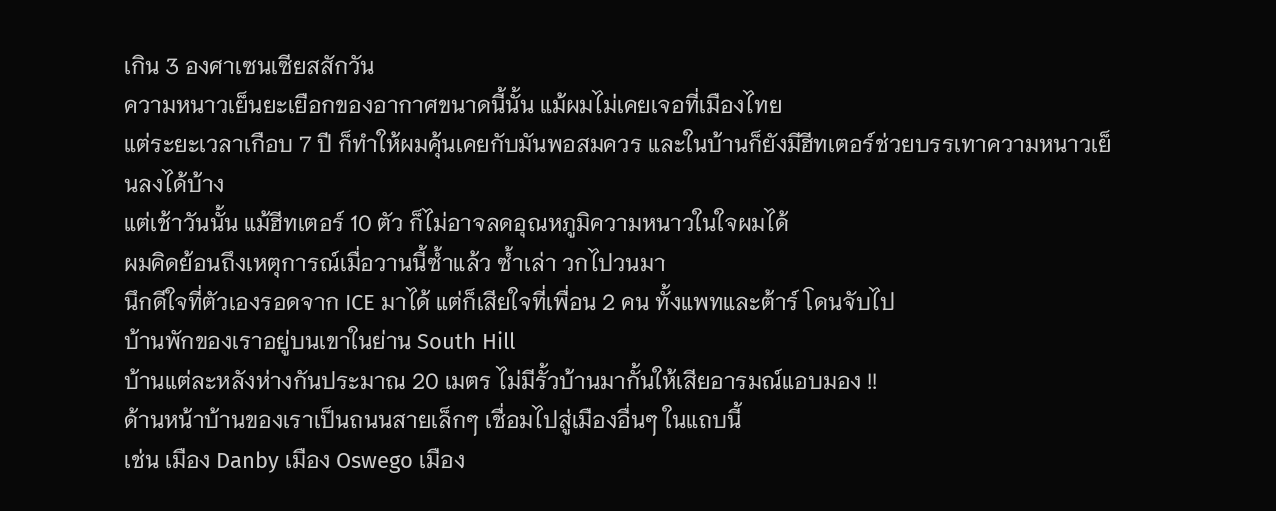เกิน 3 องศาเซนเซียสสักวัน
ความหนาวเย็นยะเยือกของอากาศขนาดนี้นั้น แม้ผมไม่เคยเจอที่เมืองไทย
แต่ระยะเวลาเกือบ 7 ปี ก็ทำให้ผมคุ้นเคยกับมันพอสมควร และในบ้านก็ยังมีฮีทเตอร์ช่วยบรรเทาความหนาวเย็นลงได้บ้าง
แต่เช้าวันนั้น แม้ฮีทเตอร์ 10 ตัว ก็ไม่อาจลดอุณหภูมิความหนาวในใจผมได้
ผมคิดย้อนถึงเหตุการณ์เมื่อวานนี้ซ้ำแล้ว ซ้ำเล่า วกไปวนมา
นึกดีใจที่ตัวเองรอดจาก ICE มาได้ แต่ก็เสียใจที่เพื่อน 2 คน ทั้งแพทและต้าร์ โดนจับไป
บ้านพักของเราอยู่บนเขาในย่าน South Hill
บ้านแต่ละหลังห่างกันประมาณ 20 เมตร ไม่มีรั้วบ้านมากั้นให้เสียอารมณ์แอบมอง !!
ด้านหน้าบ้านของเราเป็นถนนสายเล็กๆ เชื่อมไปสู่เมืองอื่นๆ ในแถบนี้
เช่น เมือง Danby เมือง Oswego เมือง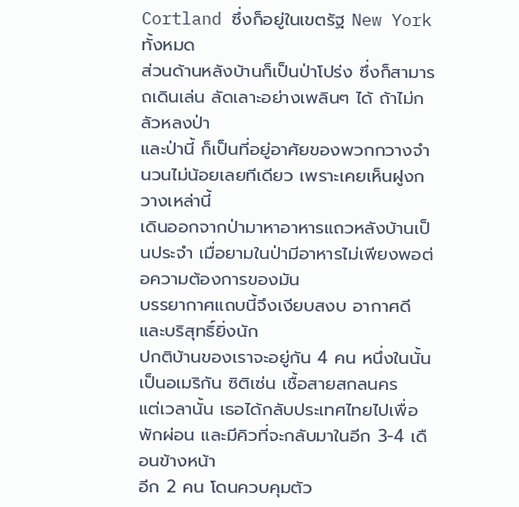Cortland ซึ่งก็อยู่ในเขตรัฐ New York ทั้งหมด
ส่วนด้านหลังบ้านก็เป็นป่าโปร่ง ซึ่งก็สามารถเดินเล่น ลัดเลาะอย่างเพลินๆ ได้ ถ้าไม่กลัวหลงป่า
และป่านี้ ก็เป็นที่อยู่อาศัยของพวกกวางจำนวนไม่น้อยเลยทีเดียว เพราะเคยเห็นฝูงกวางเหล่านี้
เดินออกจากป่ามาหาอาหารแถวหลังบ้านเป็นประจำ เมื่อยามในป่ามีอาหารไม่เพียงพอต่อความต้องการของมัน
บรรยากาศแถบนี้จึงเงียบสงบ อากาศดี และบริสุทธิ์ยิ่งนัก
ปกติบ้านของเราจะอยู่กัน 4 คน หนึ่งในนั้นเป็นอเมริกัน ซิติเซ่น เชื้อสายสกลนคร
แต่เวลานั้น เธอได้กลับประเทศไทยไปเพื่อพักผ่อน และมีคิวที่จะกลับมาในอีก 3-4 เดือนข้างหน้า
อีก 2 คน โดนควบคุมตัว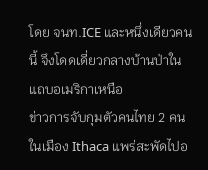โดย จนท.ICE และหนึ่งเดียวคนนี้ จึงโดดเดี่ยวกลางบ้านป่าในแถบอเมริกาเหนือ
ข่าวการจับกุมตัวคนไทย 2 คนในเมือง Ithaca แพร่สะพัดไปอ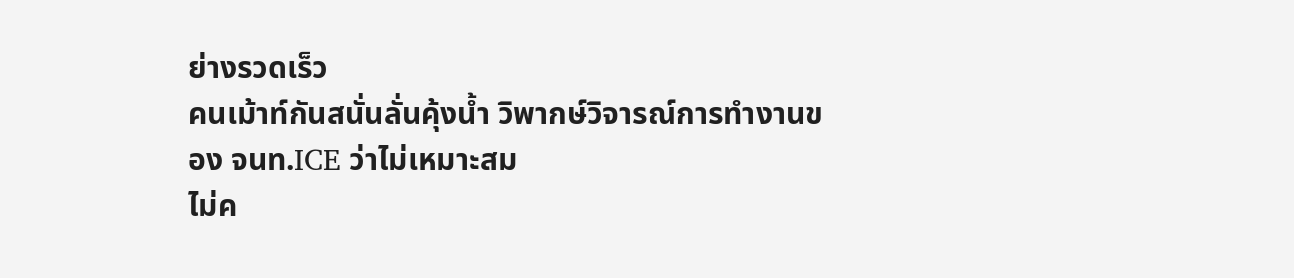ย่างรวดเร็ว
คนเม้าท์กันสนั่นลั่นคุ้งน้ำ วิพากษ์วิจารณ์การทำงานของ จนท.ICE ว่าไม่เหมาะสม
ไม่ค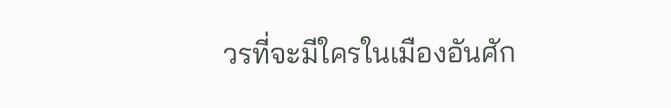วรที่จะมีใครในเมืองอันศัก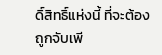ดิ์สิทธิ์แห่งนี้ ที่จะต้องถูกจับเพี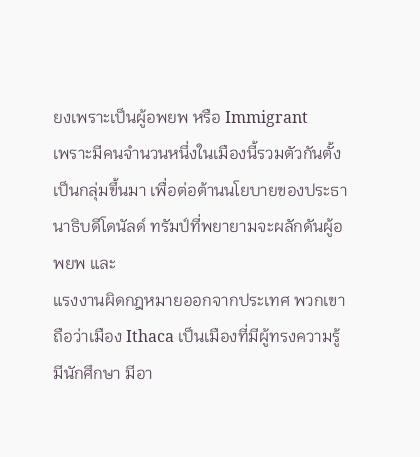ยงเพราะเป็นผู้อพยพ หรือ Immigrant
เพราะมีคนจำนวนหนึ่งในเมืองนี้รวมตัวกันตั้งเป็นกลุ่มขึ้นมา เพื่อต่อต้านนโยบายของประธานาธิบดีโดนัลด์ ทรัมป์ที่พยายามจะผลักดันผู้อพยพ และ
แรงงานผิดกฎหมายออกจากประเทศ พวกเขาถือว่าเมือง Ithaca เป็นเมืองที่มีผู้ทรงความรู้ มีนักศึกษา มีอา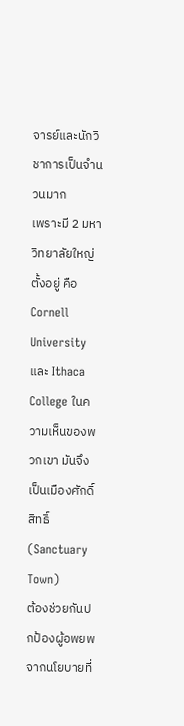จารย์และนักวิชาการเป็นจำนวนมาก
เพราะมี 2 มหาวิทยาลัยใหญ่ตั้งอยู่ คือ Cornell University และ Ithaca College ในความเห็นของพวกเขา มันจึงเป็นเมืองศักดิ์สิทธิ์ (Sanctuary Town)
ต้องช่วยกันปกป้องผู้อพยพจากนโยบายที่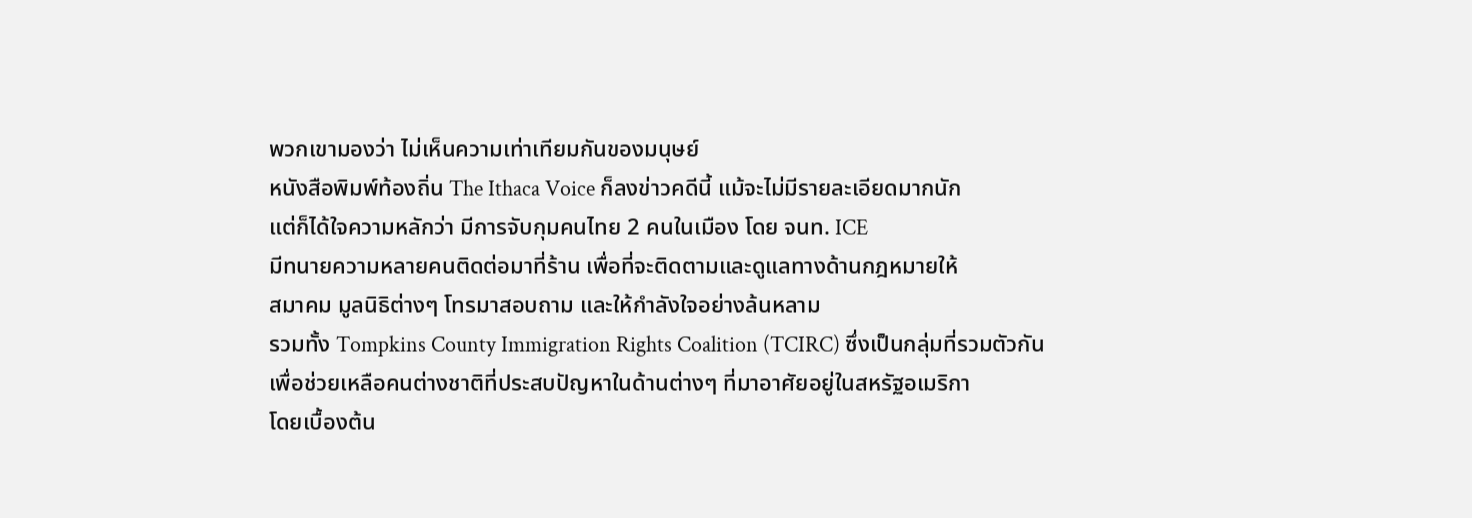พวกเขามองว่า ไม่เห็นความเท่าเทียมกันของมนุษย์
หนังสือพิมพ์ท้องถิ่น The Ithaca Voice ก็ลงข่าวคดีนี้ แม้จะไม่มีรายละเอียดมากนัก
แต่ก็ได้ใจความหลักว่า มีการจับกุมคนไทย 2 คนในเมือง โดย จนท. ICE
มีทนายความหลายคนติดต่อมาที่ร้าน เพื่อที่จะติดตามและดูแลทางด้านกฎหมายให้
สมาคม มูลนิธิต่างๆ โทรมาสอบถาม และให้กำลังใจอย่างล้นหลาม
รวมทั้ง Tompkins County Immigration Rights Coalition (TCIRC) ซึ่งเป็นกลุ่มที่รวมตัวกัน
เพื่อช่วยเหลือคนต่างชาติที่ประสบปัญหาในด้านต่างๆ ที่มาอาศัยอยู่ในสหรัฐอเมริกา
โดยเบื้องต้น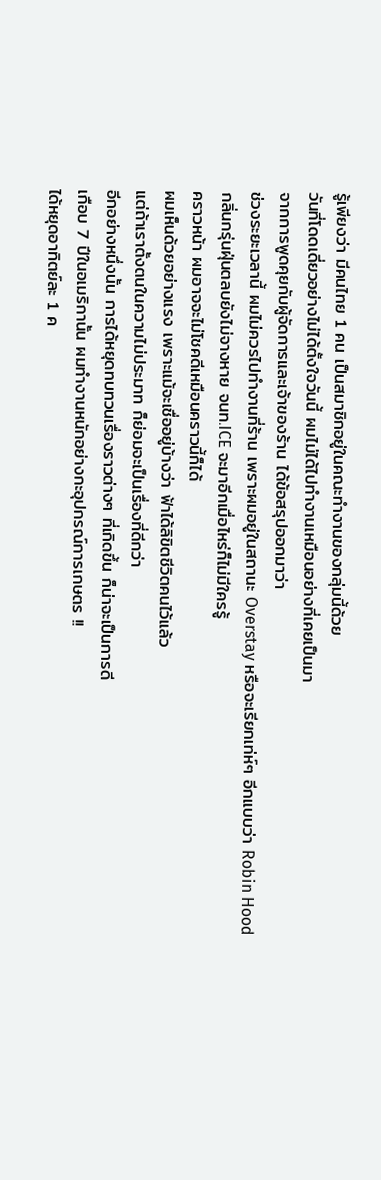รู้เพียงว่า มีคนไทย 1 คน เป็นสมาชิกอยู่ในคณะทำงานของกลุ่มนี้ด้วย
วันที่โดดเดี่ยวอย่างไม่ได้ตั้งใจวันนี้ ผมไม่ได้ไปทำงานเหมือนอย่างที่เคยเป็นมา
จากการพูดคุยกับผู้จัดการและเจ้าของร้าน ได้ข้อสรุปออกมาว่า
ช่วงระยะเวลานี้ ผมไม่ควรไปทำงานที่ร้าน เพราะผมอยู่ในสถานะ Overstay หรือจะเรียกเท่ห์ๆ อีกแบบว่า Robin Hood
กลิ่นกรุ่นฝุ่นตลบยังไม่จางหาย จนท.ICE จะมาอีกเมื่อไหร่ก็ไม่มีใครรู้
คราวหน้า ผมอาจจะไม่โชคดีเหมือนคราวนี้ก็ได้
ผมเห็นด้วยอย่างแรง เพราะแม้จะเชื่ออยู่บ้างว่า ฟ้าได้ลิขิตชีวิตคนไว้แล้ว
แต่ถ้าเราตั้งตนในความไม่ประมาท ก็ย่อมจะเป็นเรื่องที่ดีกว่า
อีกอย่างหนึ่งนั้น การได้หยุดทบทวนเรื่องราวต่างๆ ที่เกิดขึ้น ก็น่าจะเป็นการดี
เกือบ 7 ปีในอเมริกานั้น ผมทำงานหนักอย่างกะอุปกรณ์การเกษตร !!
ได้หยุดอาทิตย์ละ 1 ค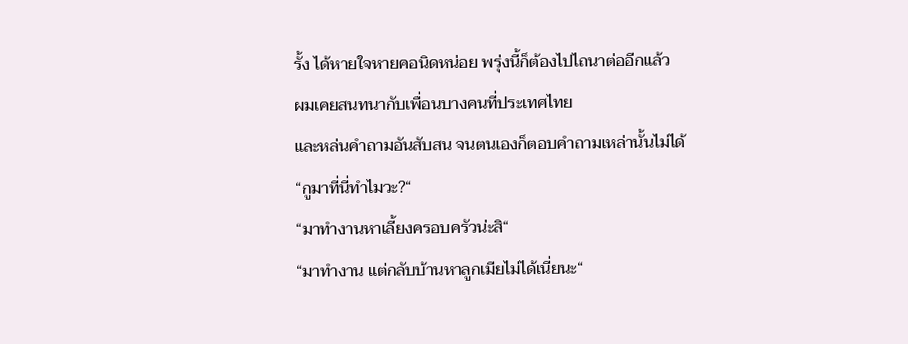รั้ง ได้หายใจหายคอนิดหน่อย พรุ่งนี้ก็ต้องไปไถนาต่ออีกแล้ว
ผมเคยสนทนากับเพื่อนบางคนที่ประเทศไทย
และหล่นคำถามอันสับสน จนตนเองก็ตอบคำถามเหล่านั้นไม่ได้
“กูมาที่นี่ทำไมวะ?“
“มาทำงานหาเลี้ยงครอบครัวน่ะสิ“
“มาทำงาน แต่กลับบ้านหาลูกเมียไม่ได้เนี่ยนะ“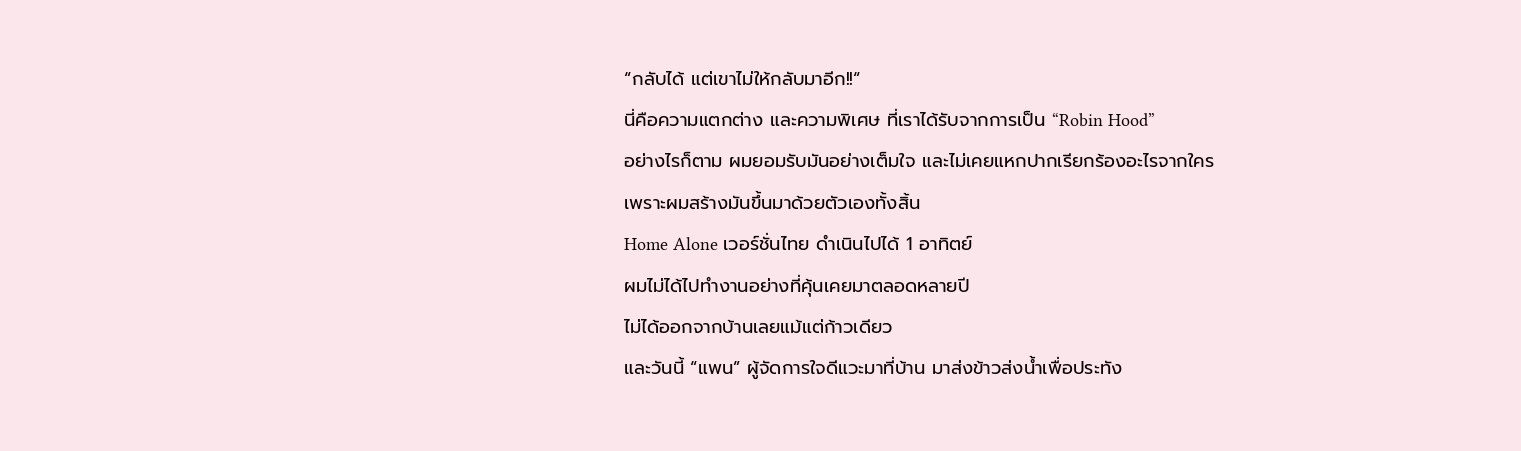“กลับได้ แต่เขาไม่ให้กลับมาอีก!!“
นี่คือความแตกต่าง และความพิเศษ ที่เราได้รับจากการเป็น “Robin Hood”
อย่างไรก็ตาม ผมยอมรับมันอย่างเต็มใจ และไม่เคยแหกปากเรียกร้องอะไรจากใคร
เพราะผมสร้างมันขึ้นมาด้วยตัวเองทั้งสิ้น
Home Alone เวอร์ชั่นไทย ดำเนินไปได้ 1 อาทิตย์
ผมไม่ได้ไปทำงานอย่างที่คุ้นเคยมาตลอดหลายปี
ไม่ได้ออกจากบ้านเลยแม้แต่ก้าวเดียว
และวันนี้ “แพน” ผู้จัดการใจดีแวะมาที่บ้าน มาส่งข้าวส่งน้ำเพื่อประทัง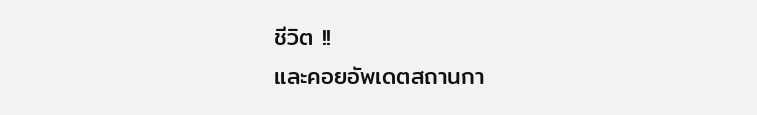ชีวิต !!
และคอยอัพเดตสถานกา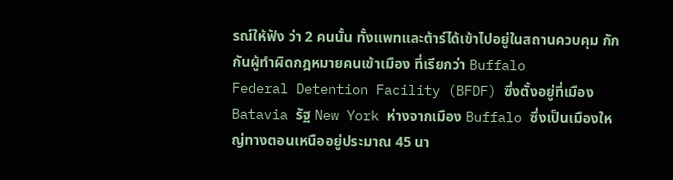รณ์ให้ฟัง ว่า 2 คนนั้น ทั้งแพทและต้าร์ได้เข้าไปอยู่ในสถานควบคุม กักกันผู้ทำผิดกฎหมายคนเข้าเมือง ที่เรียกว่า Buffalo
Federal Detention Facility (BFDF) ซึ่งตั้งอยู่ที่เมือง Batavia รัฐ New York ห่างจากเมือง Buffalo ซึ่งเป็นเมืองใหญ่ทางตอนเหนืออยู่ประมาณ 45 นา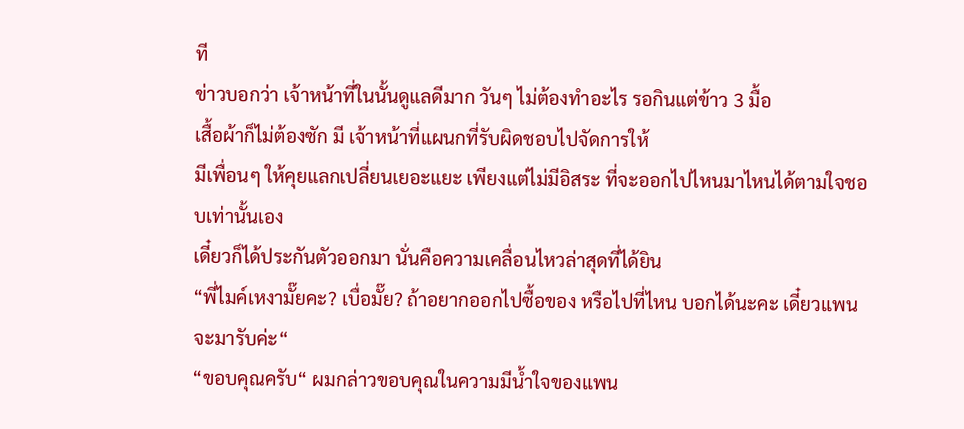ที
ข่าวบอกว่า เจ้าหน้าที่ในนั้นดูแลดีมาก วันๆ ไม่ต้องทำอะไร รอกินแต่ข้าว 3 มื้อ
เสื้อผ้าก็ไม่ต้องซัก มี เจ้าหน้าที่แผนกที่รับผิดชอบไปจัดการให้
มีเพื่อนๆ ให้คุยแลกเปลี่ยนเยอะแยะ เพียงแต่ไม่มีอิสระ ที่จะออกไปไหนมาไหนได้ตามใจชอบเท่านั้นเอง
เดี๋ยวก็ได้ประกันตัวออกมา นั่นคือความเคลื่อนไหวล่าสุดที่ได้ยิน
“พี่ไมค์เหงามั๊ยคะ? เบื่อมั๊ย? ถ้าอยากออกไปซื้อของ หรือไปที่ไหน บอกได้นะคะ เดี๋ยวแพนจะมารับค่ะ“
“ขอบคุณครับ“ ผมกล่าวขอบคุณในความมีน้ำใจของแพน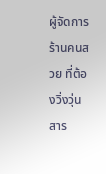ผู้จัดการร้านคนสวย ที่ต้องวิ่งวุ่นสาร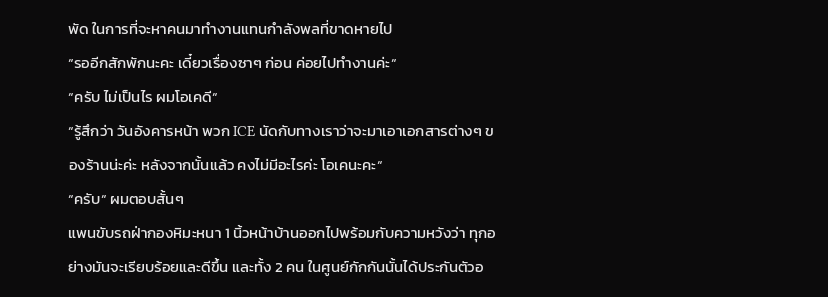พัด ในการที่จะหาคนมาทำงานแทนกำลังพลที่ขาดหายไป
“รออีกสักพักนะคะ เดี๋ยวเรื่องซาๆ ก่อน ค่อยไปทำงานค่ะ“
“ครับ ไม่เป็นไร ผมโอเคดี“
“รู้สึกว่า วันอังคารหน้า พวก ICE นัดกับทางเราว่าจะมาเอาเอกสารต่างๆ ของร้านน่ะค่ะ หลังจากนั้นแล้ว คงไม่มีอะไรค่ะ โอเคนะคะ“
“ครับ“ ผมตอบสั้นๆ
แพนขับรถฝ่ากองหิมะหนา 1 นิ้วหน้าบ้านออกไปพร้อมกับความหวังว่า ทุกอย่างมันจะเรียบร้อยและดีขึ้น และทั้ง 2 คน ในศูนย์กักกันนั้นได้ประกันตัวอ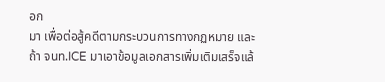อก
มา เพื่อต่อสู้คดีตามกระบวนการทางกฏหมาย และถ้า จนท.ICE มาเอาข้อมูลเอกสารเพิ่มเติมเสร็จแล้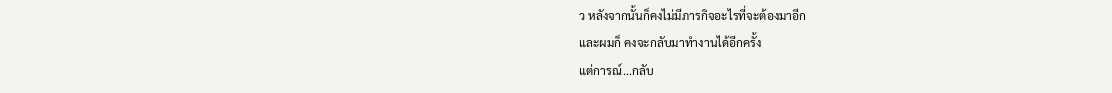ว หลังจากนั้นก็คงไม่มีภารกิจอะไรที่จะต้องมาอีก
และผมก็ คงจะกลับมาทำงานได้อีกครั้ง
แต่การณ์...กลับ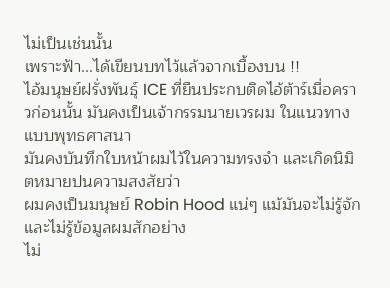ไม่เป็นเช่นนั้น
เพราะฟ้า...ได้เขียนบทไว้แล้วจากเบื้องบน !!
ไอ้มนุษย์ฝรั่งพันธุ์ ICE ที่ยืนประกบติดไอ้ต้าร์เมื่อคราวก่อนนั้น มันคงเป็นเจ้ากรรมนายเวรผม ในแนวทางแบบพุทธศาสนา
มันคงบันทึกใบหน้าผมไว้ในความทรงจำ และเกิดนิมิตหมายปนความสงสัยว่า
ผมคงเป็นมนุษย์ Robin Hood แน่ๆ แม้มันจะไม่รู้จัก และไม่รู้ข้อมูลผมสักอย่าง
ไม่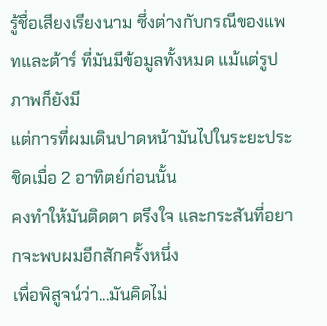รู้ชื่อเสียงเรียงนาม ซึ่งต่างกับกรณีของแพทและต้าร์ ที่มันมีข้อมูลทั้งหมด แม้แต่รูปภาพก็ยังมี
แต่การที่ผมเดินปาดหน้ามันไปในระยะประชิดเมื่อ 2 อาทิตย์ก่อนนั้น
คงทำให้มันติดตา ตรึงใจ และกระสันที่อยากจะพบผมอีกสักครั้งหนึ่ง
เพื่อพิสูจน์ว่า...มันคิดไม่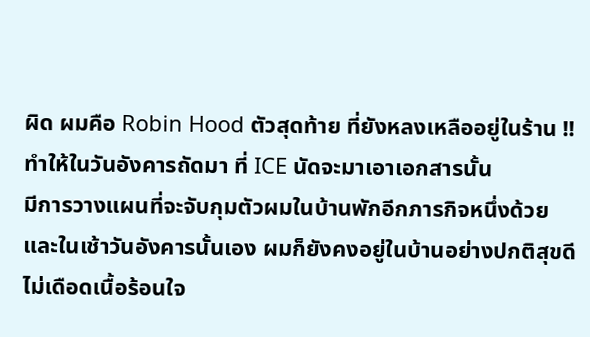ผิด ผมคือ Robin Hood ตัวสุดท้าย ที่ยังหลงเหลืออยู่ในร้าน !!
ทำให้ในวันอังคารถัดมา ที่ ICE นัดจะมาเอาเอกสารนั้น
มีการวางแผนที่จะจับกุมตัวผมในบ้านพักอีกภารกิจหนึ่งด้วย
และในเช้าวันอังคารนั้นเอง ผมก็ยังคงอยู่ในบ้านอย่างปกติสุขดี
ไม่เดือดเนื้อร้อนใจ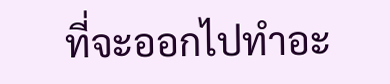ที่จะออกไปทำอะ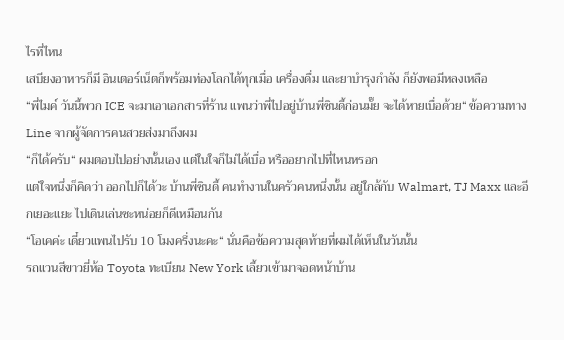ไรที่ไหน
เสบียงอาหารก็มี อินเตอร์เน็ตก็พร้อมท่องโลกได้ทุกเมื่อ เครื่องดื่ม และยาบำรุงกำลัง ก็ยังพอมีหลงเหลือ
“พี่ไมค์ วันนี้พวก ICE จะมาเอาเอกสารที่ร้าน แพนว่าพี่ไปอยู่บ้านพี่ซินดี้ก่อนมั๊ย จะได้หายเบื่อด้วย“ ข้อความทาง Line จากผู้จัดการคนสวยส่งมาถึงผม
“ก็ได้ครับ“ ผมตอบไปอย่างนั้นเอง แต่ในใจก็ไม่ได้เบื่อ หรืออยากไปที่ไหนหรอก
แต่ใจหนึ่งก็คิดว่า ออกไปก็ได้วะ บ้านพี่ซินดี้ คนทำงานในครัวคนหนึ่งนั้น อยู่ใกล้กับ Walmart, TJ Maxx และอีกเยอะแยะ ไปเดินเล่นซะหน่อยก็ดีเหมือนกัน
“โอเคค่ะ เดี๋ยวแพนไปรับ 10 โมงครึ่งนะคะ“ นั่นคือข้อความสุดท้ายที่ผมได้เห็นในวันนั้น
รถแวนสีขาวยี่ห้อ Toyota ทะเบียน New York เลี้ยวเข้ามาจอดหน้าบ้าน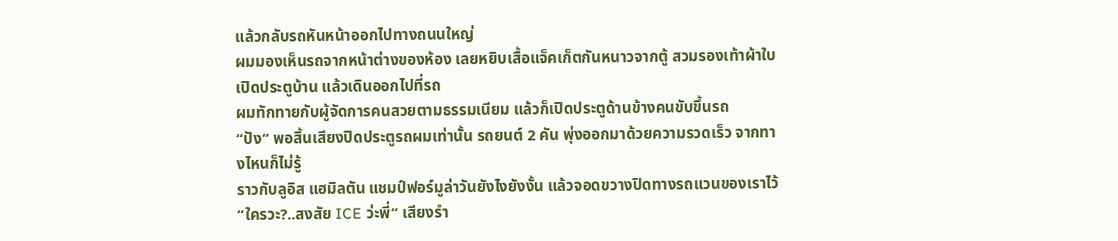แล้วกลับรถหันหน้าออกไปทางถนนใหญ่
ผมมองเห็นรถจากหน้าต่างของห้อง เลยหยิบเสื้อแจ็คเก็ตกันหนาวจากตู้ สวมรองเท้าผ้าใบ เปิดประตูบ้าน แล้วเดินออกไปที่รถ
ผมทักทายกับผู้จัดการคนสวยตามธรรมเนียม แล้วก็เปิดประตูด้านข้างคนขับขึ้นรถ
“ปัง“ พอสิ้นเสียงปิดประตูรถผมเท่านั้น รถยนต์ 2 คัน พุ่งออกมาด้วยความรวดเร็ว จากทางไหนก็ไม่รู้
ราวกับลูอิส แฮมิลตัน แชมป์ฟอร์มูล่าวันยังไงยังงั้น แล้วจอดขวางปิดทางรถแวนของเราไว้
“ใครวะ?..สงสัย ICE ว่ะพี่“ เสียงรำ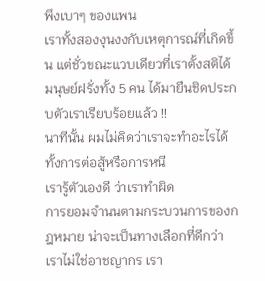พึงเบาๆ ของแพน
เราทั้งสองงุนงงกับเหตุการณ์ที่เกิดขึ้น แต่ชั่วขณะแวบเดียวที่เราตั้งสติได้
มนุษย์ฝรั่งทั้ง 5 คน ได้มายืนชิดประกบตัวเราเรียบร้อยแล้ว !!
นาทีนั้น ผมไม่คิดว่าเราจะทำอะไรได้ ทั้งการต่อสู้หรือการหนี
เรารู้ตัวเองดี ว่าเราทำผิด
การยอมจำนนตามกระบวนการของกฎหมาย น่าจะเป็นทางเลือกที่ดีกว่า
เราไม่ใช่อาชญากร เรา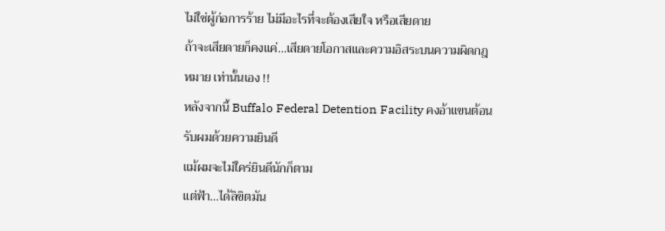ไม่ใช่ผู้ก่อการร้าย ไม่มีอะไรที่จะต้องเสียใจ หรือเสียดาย
ถ้าจะเสียดายก็คงแค่...เสียดายโอกาสและความอิสระบนความผิดกฎหมาย เท่านั้นเอง !!
หลังจากนี้ Buffalo Federal Detention Facility คงอ้าแขนต้อนรับผมด้วยความยินดี
แม้ผมจะไม่ใคร่ยินดีนักก็ตาม
แต่ฟ้า...ได้ลิขิตมัน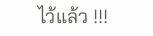ไว้แล้ว !!!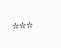***